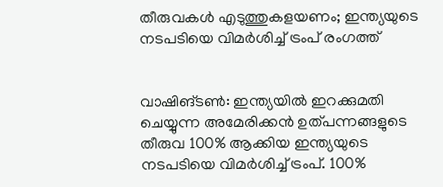തീരുവകള്‍ എടുത്തുകളയണം; ഇന്ത്യയുടെ നടപടിയെ വിമര്‍ശിച്ച്‌ ട്രംപ് രംഗത്ത്


വാഷിങ്ടണ്‍: ഇന്ത്യയില്‍ ഇറക്കുമതി ചെയ്യുന്ന അമേരിക്കന്‍ ഉത്പന്നങ്ങളുടെ തീരുവ 100% ആക്കിയ ഇന്ത്യയുടെ നടപടിയെ വിമര്‍ശിച്ച്‌ ട്രംപ്. 100%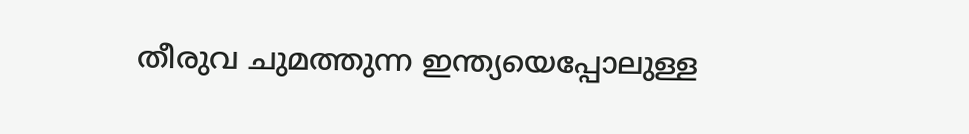തീരുവ ചുമത്തുന്ന ഇന്ത്യയെപ്പോലുള്ള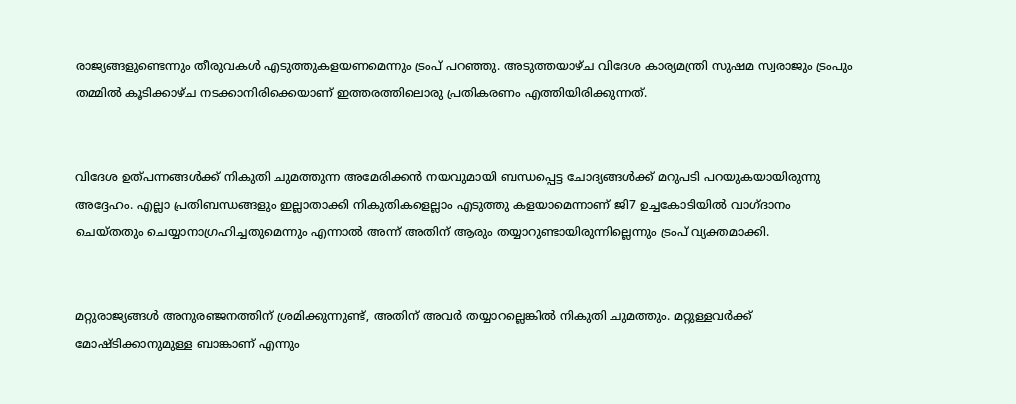രാജ്യങ്ങളുണ്ടെന്നും തീരുവകള്‍ എടുത്തുകളയണമെന്നും ട്രംപ് പറഞ്ഞു. അടുത്തയാഴ്ച വിദേശ കാര്യമന്ത്രി സുഷമ സ്വരാജും ട്രംപും തമ്മില്‍ കൂടിക്കാഴ്ച നടക്കാനിരിക്കെയാണ് ഇത്തരത്തിലൊരു പ്രതികരണം എത്തിയിരിക്കുന്നത്.


വിദേശ ഉത്പന്നങ്ങള്‍ക്ക് നികുതി ചുമത്തുന്ന അമേരിക്കന്‍ നയവുമായി ബന്ധപ്പെട്ട ചോദ്യങ്ങള്‍ക്ക് മറുപടി പറയുകയായിരുന്നു അദ്ദേഹം. എല്ലാ പ്രതിബന്ധങ്ങളും ഇല്ലാതാക്കി നികുതികളെല്ലാം എടുത്തു കളയാമെന്നാണ് ജി7 ഉച്ചകോടിയില്‍ വാഗ്ദാനം ചെയ്തതും ചെയ്യാനാഗ്രഹിച്ചതുമെന്നും എന്നാല്‍ അന്ന് അതിന് ആരും തയ്യാറുണ്ടായിരുന്നില്ലെന്നും ട്രംപ് വ്യക്തമാക്കി.


മറ്റുരാജ്യങ്ങള്‍ അനുരഞ്ജനത്തിന് ശ്രമിക്കുന്നുണ്ട്, അതിന് അവര്‍ തയ്യാറല്ലെങ്കില്‍ നികുതി ചുമത്തും. മറ്റുള്ളവര്‍ക്ക് മോഷ്ടിക്കാനുമുള്ള ബാങ്കാണ് എന്നും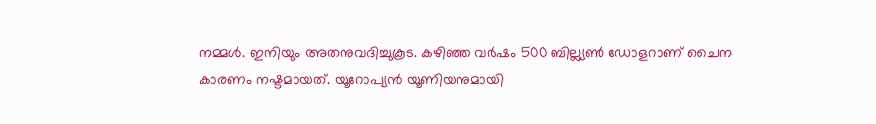നമ്മള്‍. ഇനിയും അതനുവദിച്ചുകൂട. കഴിഞ്ഞ വര്‍ഷം 500 ബില്ല്യണ്‍ ഡോളറാണ് ചൈന കാരണം നഷ്ടമായത്. യൂറോപ്യന്‍ യൂണിയനുമായി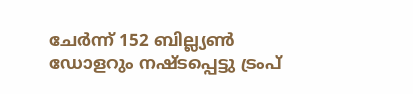ചേര്‍ന്ന് 152 ബില്ല്യണ്‍ ഡോളറും നഷ്ടപ്പെട്ടു ട്രംപ്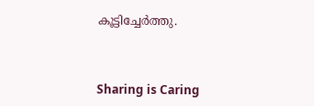കൂട്ടിച്ചേര്‍ത്തു.



Sharing is Caring